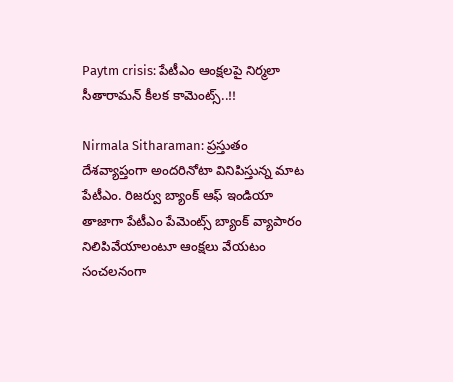Paytm crisis: పేటీఎం ఆంక్షలపై నిర్మలా సీతారామన్ కీలక కామెంట్స్..!!

Nirmala Sitharaman: ప్రస్తుతం దేశవ్యాప్తంగా అందరినోటా వినిపిస్తున్న మాట పేటీఎం. రిజర్వు బ్యాంక్ ఆఫ్ ఇండియా తాజాగా పేటీఎం పేమెంట్స్ బ్యాంక్ వ్యాపారం నిలిపివేయాలంటూ ఆంక్షలు వేయటం సంచలనంగా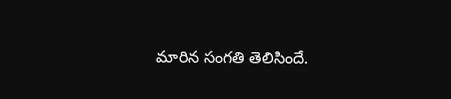మారిన సంగతి తెలిసిందే.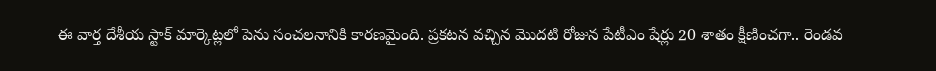ఈ వార్త దేశీయ స్టాక్ మార్కెట్లలో పెను సంచలనానికి కారణమైంది. ప్రకటన వచ్చిన మెుదటి రోజున పేటీఎం షేర్లు 20 శాతం క్షీణించగా.. రెండవ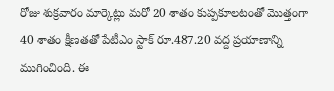రోజు శుక్రవారం మార్కెట్లు మరో 20 శాతం కుప్పకూలటంతో మెుత్తంగా 40 శాతం క్షీణతతో పేటీఎం స్టాక్ రూ.487.20 వద్ద ప్రయాణాన్ని ముగించింది. ఈ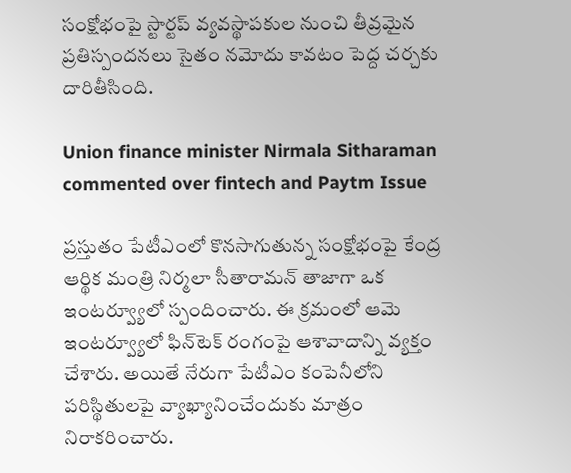సంక్షోభంపై స్టార్టప్ వ్యవస్థాపకుల నుంచి తీవ్రమైన ప్రతిస్పందనలు సైతం నమోదు కావటం పెద్ద చర్చకు దారితీసింది.

Union finance minister Nirmala Sitharaman commented over fintech and Paytm Issue

ప్రస్తుతం పేటీఎంలో కొనసాగుతున్న సంక్షోభంపై కేంద్ర ఆర్థిక మంత్రి నిర్మలా సీతారామన్ తాజాగా ఒక ఇంటర్వ్యూలో స్పందించారు. ఈ క్రమంలో ఆమె ఇంటర్వ్యూలో ఫిన్‌టెక్ రంగంపై ఆశావాదాన్ని వ్యక్తం చేశారు. అయితే నేరుగా పేటీఎం కంపెనీలోని పరిస్థితులపై వ్యాఖ్యానించేందుకు మాత్రం నిరాకరించారు.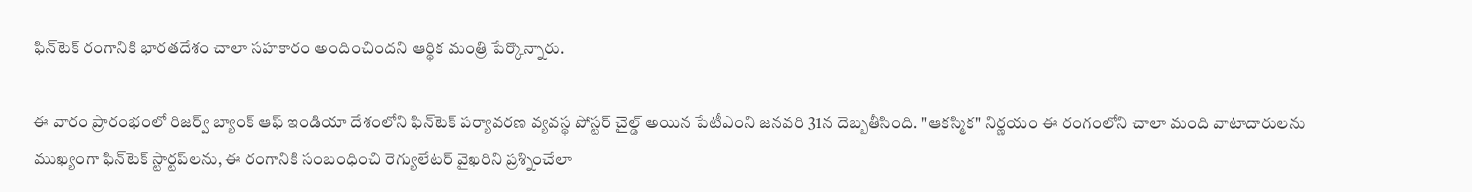ఫిన్‌టెక్ రంగానికి భారతదేశం చాలా సహకారం అందించిందని ఆర్థిక మంత్రి పేర్కొన్నారు.

ఈ వారం ప్రారంభంలో రిజర్వ్ బ్యాంక్ ఆఫ్ ఇండియా దేశంలోని ఫిన్‌టెక్ పర్యావరణ వ్యవస్థ పోస్టర్ చైల్డ్ అయిన పేటీఎంని జనవరి 31న దెబ్బతీసింది. "ఆకస్మిక" నిర్ణయం ఈ రంగంలోని చాలా మంది వాటాదారులను ముఖ్యంగా ఫిన్‌టెక్ స్టార్టప్‌లను, ఈ రంగానికి సంబంధించి రెగ్యులేటర్ వైఖరిని ప్రశ్నించేలా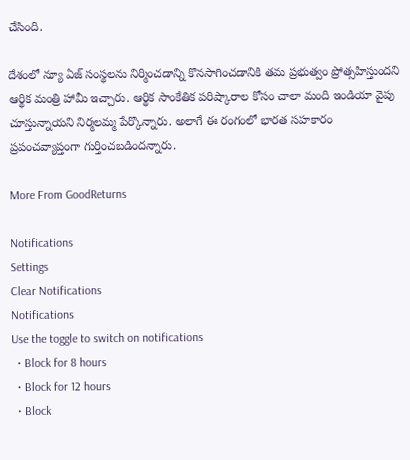చేసింది.

దేశంలో న్యూ ఏజ్ సంస్థలను నిర్మించడాన్ని కొనసాగించడానికి తమ ప్రభుత్వం ప్రోత్సహిస్తుందని ఆర్థిక మంత్రి హామీ ఇచ్చారు. ఆర్థిక సాంకేతిక పరిష్కారాల కోసం చాలా మంది ఇండియా వైపు చూస్తున్నాయని నిర్మలమ్మ పేర్కొన్నారు. అలాగే ఈ రంగంలో భారత సహకారం ప్రపంచవ్యాప్తంగా గుర్తించబడిందన్నారు.

More From GoodReturns

Notifications
Settings
Clear Notifications
Notifications
Use the toggle to switch on notifications
  • Block for 8 hours
  • Block for 12 hours
  • Block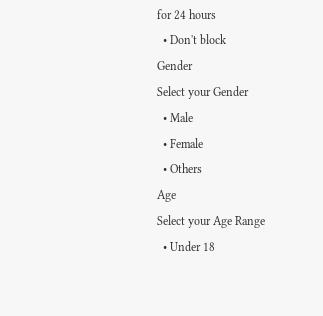for 24 hours
  • Don't block
Gender
Select your Gender
  • Male
  • Female
  • Others
Age
Select your Age Range
  • Under 18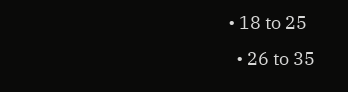• 18 to 25
  • 26 to 35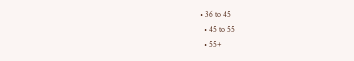• 36 to 45
  • 45 to 55
  • 55+